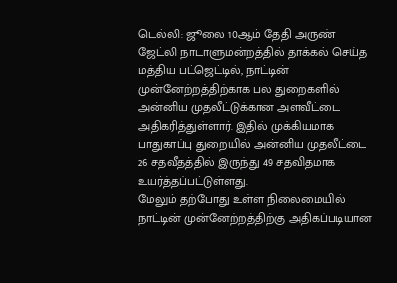டெல்லி: ஜூலை 10ஆம் தேதி அருண் ஜேட்லி நாடாளுமன்றத்தில் தாக்கல் செய்த மத்திய பட்ஜெட்டில், நாட்டின் முன்னேற்றத்திற்காக பல துறைகளில் அன்னிய முதலீட்டுக்கான அளவீட்டை அதிகரித்துள்ளார். இதில் முக்கியமாக பாதுகாப்பு துறையில் அன்னிய முதலீட்டை 26 சதவீதத்தில் இருந்து 49 சதவிதமாக உயர்த்தப்பட்டுள்ளது.
மேலும் தற்போது உள்ள நிலைமையில் நாட்டின் முன்னேற்றத்திற்கு அதிகப்படியான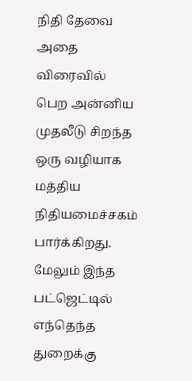நிதி தேவை அதை விரைவில் பெற அன்னிய முதலீடு சிறந்த ஒரு வழியாக மத்திய நிதியமைச்சகம் பார்க்கிறது. மேலும் இந்த பட்ஜெட்டில் எந்தெந்த துறைக்கு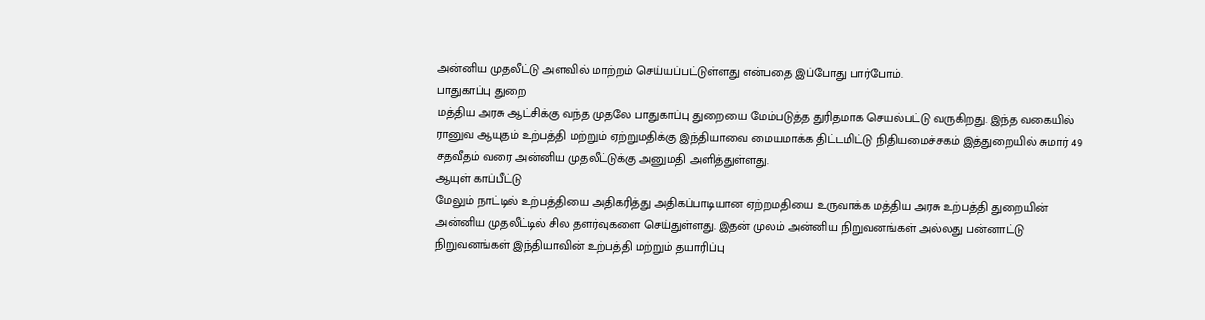அன்னிய முதலீட்டு அளவில் மாற்றம் செய்யப்பட்டுள்ளது என்பதை இப்போது பார்போம்.
பாதுகாப்பு துறை
மத்திய அரசு ஆட்சிக்கு வந்த முதலே பாதுகாப்பு துறையை மேம்படுத்த துரிதமாக செயல்பட்டு வருகிறது. இந்த வகையில் ரானுவ ஆயுதம் உற்பத்தி மற்றும் ஏற்றுமதிக்கு இந்தியாவை மையமாக்க திட்டமிட்டு நிதியமைச்சகம் இத்துறையில் சுமார் 49 சதவீதம் வரை அன்னிய முதலீட்டுக்கு அனுமதி அளித்துள்ளது.
ஆயுள் காப்பீட்டு
மேலும் நாட்டில் உற்பத்தியை அதிகரித்து அதிகப்பாடியான ஏற்றமதியை உருவாக்க மத்திய அரசு உற்பத்தி துறையின் அன்னிய முதலீட்டில் சில தளர்வுகளை செய்துள்ளது. இதன் முலம் அன்னிய நிறுவனங்கள் அல்லது பன்னாட்டு நிறுவனங்கள் இந்தியாவின் உற்பத்தி மற்றும் தயாரிப்பு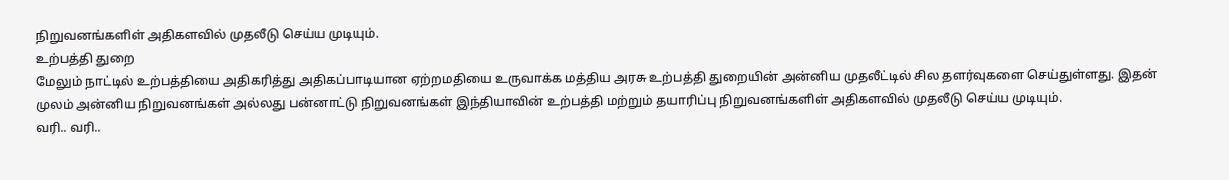நிறுவனங்களிள் அதிகளவில் முதலீடு செய்ய முடியும்.
உற்பத்தி துறை
மேலும் நாட்டில் உற்பத்தியை அதிகரித்து அதிகப்பாடியான ஏற்றமதியை உருவாக்க மத்திய அரசு உற்பத்தி துறையின் அன்னிய முதலீட்டில் சில தளர்வுகளை செய்துள்ளது. இதன் முலம் அன்னிய நிறுவனங்கள் அல்லது பன்னாட்டு நிறுவனங்கள் இந்தியாவின் உற்பத்தி மற்றும் தயாரிப்பு நிறுவனங்களிள் அதிகளவில் முதலீடு செய்ய முடியும்.
வரி.. வரி..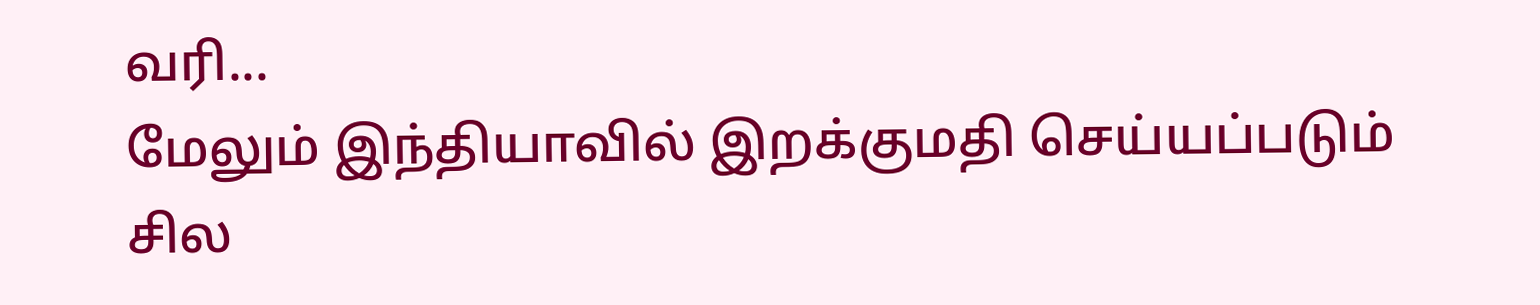வரி...
மேலும் இந்தியாவில் இறக்குமதி செய்யப்படும் சில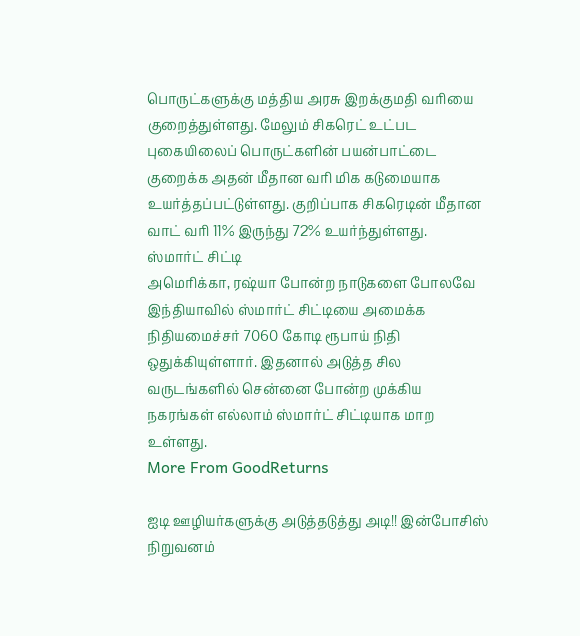பொருட்களுக்கு மத்திய அரசு இறக்குமதி வரியை குறைத்துள்ளது. மேலும் சிகரெட் உட்பட புகையிலைப் பொருட்களின் பயன்பாட்டை குறைக்க அதன் மீதான வரி மிக கடுமையாக உயர்த்தப்பட்டுள்ளது. குறிப்பாக சிகரெடின் மீதான வாட் வரி 11% இருந்து 72% உயர்ந்துள்ளது.
ஸ்மார்ட் சிட்டி
அமெரிக்கா, ரஷ்யா போன்ற நாடுகளை போலவே இந்தியாவில் ஸ்மார்ட் சிட்டியை அமைக்க நிதியமைச்சர் 7060 கோடி ரூபாய் நிதி ஒதுக்கியுள்ளார். இதனால் அடுத்த சில வருடங்களில் சென்னை போன்ற முக்கிய நகரங்கள் எல்லாம் ஸ்மார்ட் சிட்டியாக மாற உள்ளது.
More From GoodReturns

ஐடி ஊழியர்களுக்கு அடுத்தடுத்து அடி!! இன்போசிஸ் நிறுவனம்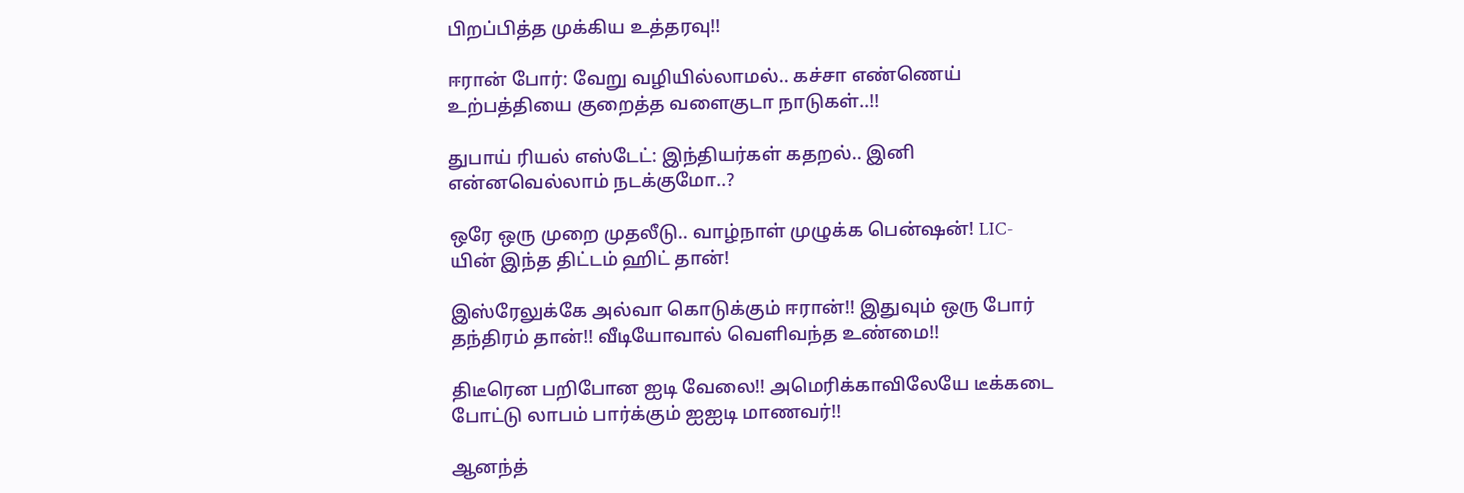பிறப்பித்த முக்கிய உத்தரவு!!

ஈரான் போர்: வேறு வழியில்லாமல்.. கச்சா எண்ணெய் உற்பத்தியை குறைத்த வளைகுடா நாடுகள்..!!

துபாய் ரியல் எஸ்டேட்: இந்தியர்கள் கதறல்.. இனி என்னவெல்லாம் நடக்குமோ..?

ஒரே ஒரு முறை முதலீடு.. வாழ்நாள் முழுக்க பென்ஷன்! LIC-யின் இந்த திட்டம் ஹிட் தான்!

இஸ்ரேலுக்கே அல்வா கொடுக்கும் ஈரான்!! இதுவும் ஒரு போர் தந்திரம் தான்!! வீடியோவால் வெளிவந்த உண்மை!!

திடீரென பறிபோன ஐடி வேலை!! அமெரிக்காவிலேயே டீக்கடை போட்டு லாபம் பார்க்கும் ஐஐடி மாணவர்!!

ஆனந்த்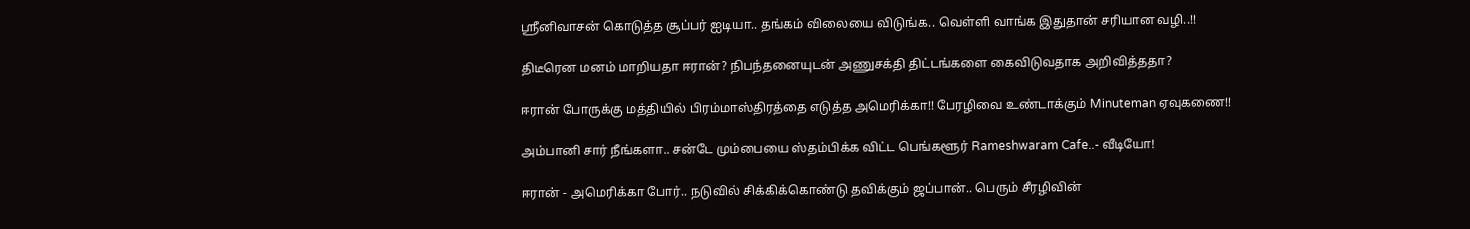ஸ்ரீனிவாசன் கொடுத்த சூப்பர் ஐடியா.. தங்கம் விலையை விடுங்க.. வெள்ளி வாங்க இதுதான் சரியான வழி..!!

திடீரென மனம் மாறியதா ஈரான்? நிபந்தனையுடன் அணுசக்தி திட்டங்களை கைவிடுவதாக அறிவித்ததா?

ஈரான் போருக்கு மத்தியில் பிரம்மாஸ்திரத்தை எடுத்த அமெரிக்கா!! பேரழிவை உண்டாக்கும் Minuteman ஏவுகணை!!

அம்பானி சார் நீங்களா.. சன்டே மும்பையை ஸ்தம்பிக்க விட்ட பெங்களூர் Rameshwaram Cafe..- வீடியோ!

ஈரான் - அமெரிக்கா போர்.. நடுவில் சிக்கிக்கொண்டு தவிக்கும் ஜப்பான்.. பெரும் சீரழிவின்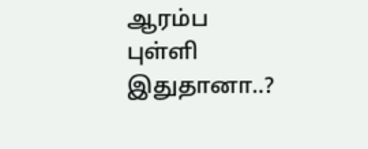ஆரம்ப புள்ளி இதுதானா..?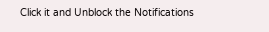Click it and Unblock the Notifications